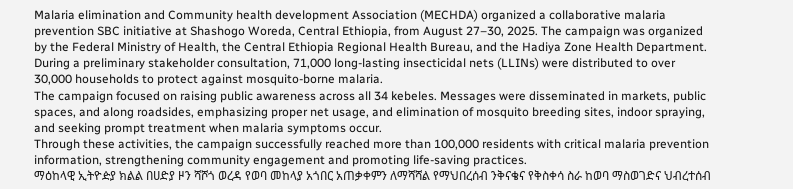Malaria elimination and Community health development Association (MECHDA) organized a collaborative malaria prevention SBC initiative at Shashogo Woreda, Central Ethiopia, from August 27–30, 2025. The campaign was organized by the Federal Ministry of Health, the Central Ethiopia Regional Health Bureau, and the Hadiya Zone Health Department. During a preliminary stakeholder consultation, 71,000 long-lasting insecticidal nets (LLINs) were distributed to over 30,000 households to protect against mosquito-borne malaria.
The campaign focused on raising public awareness across all 34 kebeles. Messages were disseminated in markets, public spaces, and along roadsides, emphasizing proper net usage, and elimination of mosquito breeding sites, indoor spraying, and seeking prompt treatment when malaria symptoms occur.
Through these activities, the campaign successfully reached more than 100,000 residents with critical malaria prevention information, strengthening community engagement and promoting life-saving practices.
ማዕከላዊ ኢትዮዽያ ክልል በሀድያ ዞን ሻሾጎ ወረዳ የወባ መከላያ አጎበር አጠቃቀምን ለማሻሻል የማህበረሰብ ንቅናቄና የቅስቀሳ ስራ ከወባ ማስወገድና ህብረተሰብ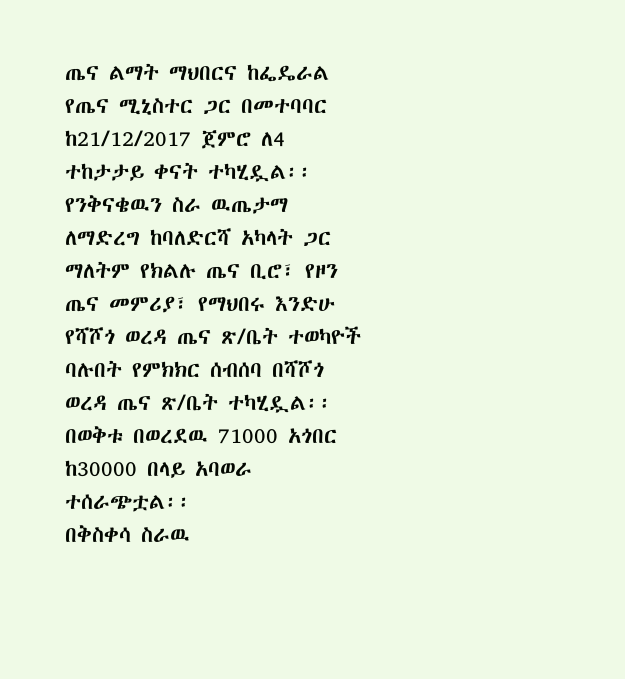ጤና ልማት ማህበርና ከፌዴራል የጤና ሚኒስተር ጋር በመተባባር ከ21/12/2017 ጀምሮ ለ4 ተከታታይ ቀናት ተካሂዷል፡፡ የንቅናቄዉን ስራ ዉጤታማ ለማድረግ ከባለድርሻ አካላት ጋር ማለትም የክልሉ ጤና ቢሮ፣ የዞን ጤና መምሪያ፣ የማህበሩ እንድሁ የሻሾጎ ወረዳ ጤና ጽ/ቤት ተወካዮች ባሉበት የምክክር ሰብሰባ በሻሾጎ ወረዳ ጤና ጽ/ቤት ተካሂዷል፡፡ በወቅቱ በወረደዉ 71000 አጎበር ከ30000 በላይ አባወራ ተሰራጭቷል፡፡
በቅስቀሳ ስራዉ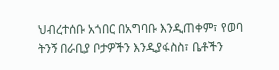ህብረተሰቡ አጎበር በአግባቡ እንዲጠቀም፣ የወባ ትንኝ በራቢያ ቦታዎችን እንዲያፋስስ፣ ቤቶችን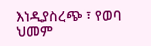እነዲያስረጭ ፣ የወባ ህመም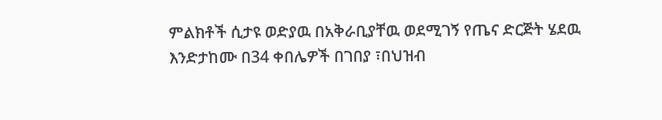ምልክቶች ሲታዩ ወድያዉ በአቅራቢያቸዉ ወደሚገኝ የጤና ድርጅት ሄደዉ እንድታከሙ በ34 ቀበሌዎች በገበያ ፣በህዝብ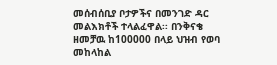መሰብሰቢያ ቦታዎችና በመንገድ ዳር መልእክቶች ተላልፈዋል፡፡ በንቅናቄ ዘመቻዉ ከ100000 በላይ ህዝብ የወባ መከላከል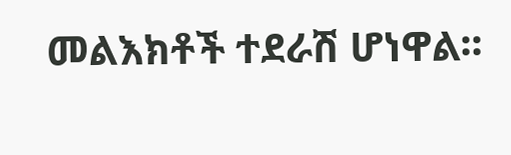መልእክቶች ተደራሽ ሆነዋል፡፡